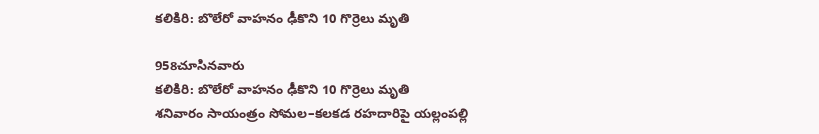కలికిరి: బొలేరో వాహనం ఢీకొని 10 గొర్రెలు మృతి

958చూసినవారు
కలికిరి: బొలేరో వాహనం ఢీకొని 10 గొర్రెలు మృతి
శనివారం సాయంత్రం సోమల–కలకడ రహదారిపై యల్లంపల్లి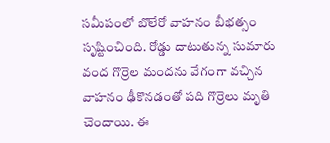సమీపంలో బొలేరో వాహనం బీభత్సం సృష్టించింది. రోడ్డు దాటుతున్న సుమారు వంద గొర్రెల మందను వేగంగా వచ్చిన వాహనం ఢీకొనడంతో పది గొర్రెలు మృతి చెందాయి. ఈ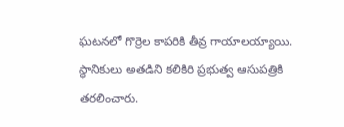ఘటనలో గొర్రెల కాపరికి తీవ్ర గాయాలయ్యాయి. స్థానికులు అతడిని కలికిరి ప్రభుత్వ ఆసుపత్రికి తరలించారు.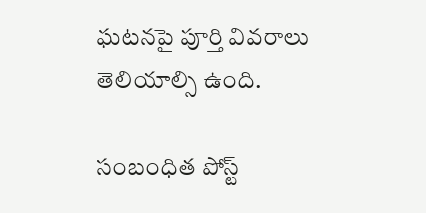ఘటనపై పూర్తి వివరాలు తెలియాల్సి ఉంది.

సంబంధిత పోస్ట్